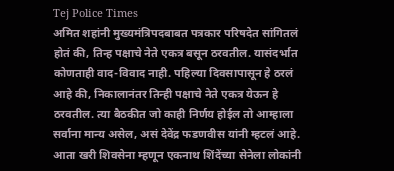Tej Police Times
अमित शहांनी मुख्यमंत्रिपदबाबत पत्रकार परिषदेत सांगितलं होतं की, तिन्ह पक्षाचे नेते एकत्र बसून ठरवतील. यासंदर्भात कोणताही वाद-विवाद नाही. पहिल्या दिवसापासून हे ठरलं आहे की, निकालानंतर तिन्ही पक्षाचे नेते एकत्र येऊन हे ठरवतील. त्या बैठकीत जो काही निर्णय होईल तो आम्हाला सर्वाना मान्य असेल, असं देवेंद्र फडणवीस यांनी म्हटलं आहे.
आता खरी शिवसेना म्हणून एकनाथ शिंदेंच्या सेनेला लोकांनी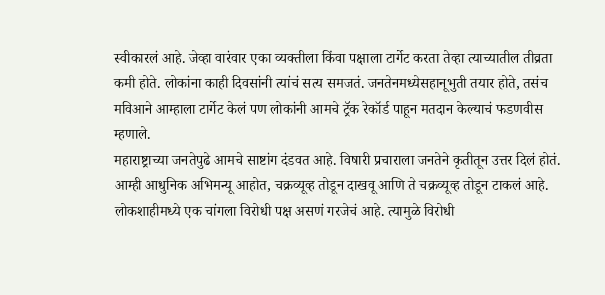स्वीकारलं आहे. जेव्हा वारंवार एका व्यक्तीला किंवा पक्षाला टार्गेट करता तेव्हा त्याच्यातील तीव्रता कमी होते. लोकांना काही दिवसांनी त्यांचं सत्य समजतं. जनतेनमध्येसहानूभुती तयार होते, तसंच मविआने आम्हाला टार्गेट केलं पण लोकांनी आमचे ट्रॅक रेकॉर्ड पाहून मतदान केल्याचं फडणवीस म्हणाले.
महाराष्ट्राच्या जनतेपुढे आमचे साष्टांग दंडवत आहे. विषारी प्रचाराला जनतेने कृतीतून उत्तर दिलं होतं. आम्ही आधुनिक अभिमन्यू आहोत, चक्रव्यूव्ह तोडून दाखवू आणि ते चक्रव्यूव्ह तोडून टाकलं आहे. लोकशाहीमध्ये एक चांगला विरोधी पक्ष असणं गरजेचं आहे. त्यामुळे विरोधी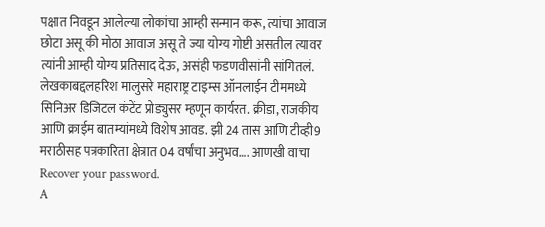पक्षात निवडून आलेल्या लोकांचा आम्ही सन्मान करू, त्यांचा आवाज छोटा असू की मोठा आवाज असू ते ज्या योग्य गोष्टी असतील त्यावर त्यांनी आम्ही योग्य प्रतिसाद देऊ, असंही फडणवीसांनी सांगितलं.
लेखकाबद्दलहरिश मालुसरे महाराष्ट्र टाइम्स ऑनलाईन टीममध्ये सिनिअर डिजिटल कंटेंट प्रोड्युसर म्हणून कार्यरत. क्रीडा, राजकीय आणि क्राईम बातम्यांमध्ये विशेष आवड. झी 24 तास आणि टीव्ही9 मराठीसह पत्रकारिता क्षेत्रात 04 वर्षांचा अनुभव…. आणखी वाचा
Recover your password.
A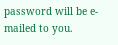password will be e-mailed to you.